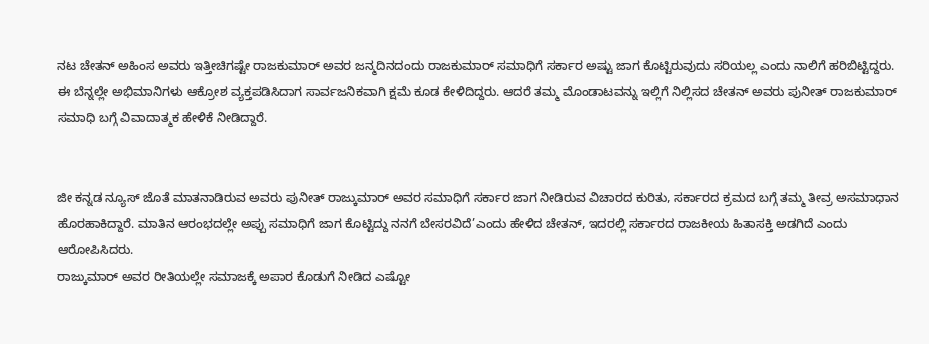ನಟ ಚೇತನ್ ಅಹಿಂಸ ಅವರು ಇತ್ತೀಚಿಗಷ್ಟೇ ರಾಜಕುಮಾರ್ ಅವರ ಜನ್ಮದಿನದಂದು ರಾಜಕುಮಾರ್ ಸಮಾಧಿಗೆ ಸರ್ಕಾರ ಅಷ್ಟು ಜಾಗ ಕೊಟ್ಟಿರುವುದು ಸರಿಯಲ್ಲ ಎಂದು ನಾಲಿಗೆ ಹರಿಬಿಟ್ಟಿದ್ದರು. ಈ ಬೆನ್ನಲ್ಲೇ ಅಭಿಮಾನಿಗಳು ಆಕ್ರೋಶ ವ್ಯಕ್ತಪಡಿಸಿದಾಗ ಸಾರ್ವಜನಿಕವಾಗಿ ಕ್ಷಮೆ ಕೂಡ ಕೇಳಿದಿದ್ದರು. ಆದರೆ ತಮ್ಮ ಮೊಂಡಾಟವನ್ನು ಇಲ್ಲಿಗೆ ನಿಲ್ಲಿಸದ ಚೇತನ್ ಅವರು ಪುನೀತ್ ರಾಜಕುಮಾರ್ ಸಮಾಧಿ ಬಗ್ಗೆ ವಿವಾದಾತ್ಮಕ ಹೇಳಿಕೆ ನೀಡಿದ್ದಾರೆ.


ಜೀ ಕನ್ನಡ ನ್ಯೂಸ್ ಜೊತೆ ಮಾತನಾಡಿರುವ ಅವರು ಪುನೀತ್ ರಾಜ್ಕುಮಾರ್ ಅವರ ಸಮಾಧಿಗೆ ಸರ್ಕಾರ ಜಾಗ ನೀಡಿರುವ ವಿಚಾರದ ಕುರಿತು, ಸರ್ಕಾರದ ಕ್ರಮದ ಬಗ್ಗೆ ತಮ್ಮ ತೀವ್ರ ಅಸಮಾಧಾನ ಹೊರಹಾಕಿದ್ದಾರೆ. ಮಾತಿನ ಆರಂಭದಲ್ಲೇ ಅಪ್ಪು ಸಮಾಧಿಗೆ ಜಾಗ ಕೊಟ್ಟಿದ್ದು ನನಗೆ ಬೇಸರವಿದೆ’ಎಂದು ಹೇಳಿದ ಚೇತನ್, ಇದರಲ್ಲಿ ಸರ್ಕಾರದ ರಾಜಕೀಯ ಹಿತಾಸಕ್ತಿ ಅಡಗಿದೆ ಎಂದು ಆರೋಪಿಸಿದರು.
ರಾಜ್ಕುಮಾರ್ ಅವರ ರೀತಿಯಲ್ಲೇ ಸಮಾಜಕ್ಕೆ ಅಪಾರ ಕೊಡುಗೆ ನೀಡಿದ ಎಷ್ಟೋ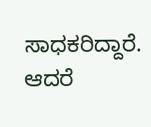ಸಾಧಕರಿದ್ದಾರೆ. ಆದರೆ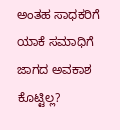ಅಂತಹ ಸಾಧಕರಿಗೆ ಯಾಕೆ ಸಮಾಧಿಗೆ ಜಾಗದ ಅವಕಾಶ ಕೊಟ್ಟಿಲ್ಲ?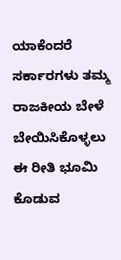ಯಾಕೆಂದರೆ ಸರ್ಕಾರಗಳು ತಮ್ಮ ರಾಜಕೀಯ ಬೇಳೆ ಬೇಯಿಸಿಕೊಳ್ಳಲು ಈ ರೀತಿ ಭೂಮಿ ಕೊಡುವ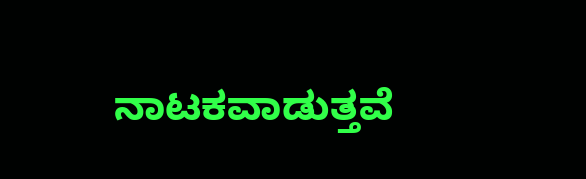ನಾಟಕವಾಡುತ್ತವೆ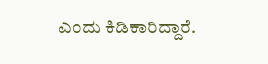ಎಂದು ಕಿಡಿಕಾರಿದ್ದಾರೆ.